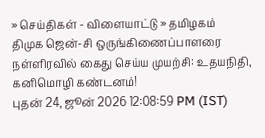» செய்திகள் - விளையாட்டு » தமிழகம்
திமுக ஜென்-சி ஒருங்கிணைப்பாளரை நள்ளிரவில் கைது செய்ய முயற்சி: உதயநிதி, கனிமொழி கண்டனம்!
புதன் 24, ஜூன் 2026 12:08:59 PM (IST)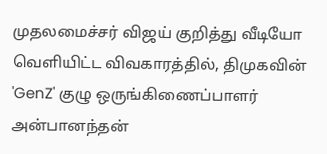முதலமைச்சர் விஜய் குறித்து வீடியோ வெளியிட்ட விவகாரத்தில், திமுகவின் 'GenZ' குழு ஒருங்கிணைப்பாளர் அன்பானந்தன்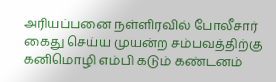அரியப்பனை நள்ளிரவில் போலீசார் கைது செய்ய முயன்ற சம்பவத்திற்கு கனிமொழி எம்பி கடும் கண்டனம்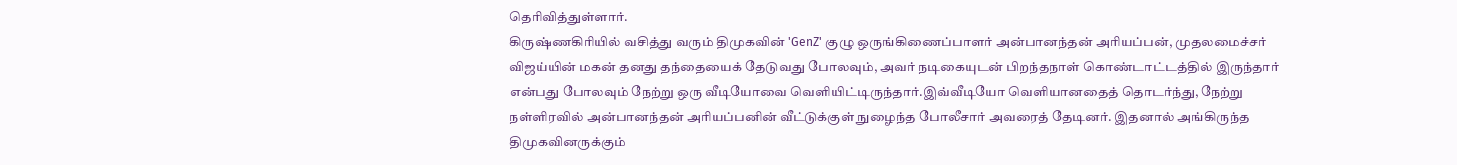தெரிவித்துள்ளார்.
கிருஷ்ணகிரியில் வசித்து வரும் திமுகவின் 'GenZ' குழு ஒருங்கிணைப்பாளர் அன்பானந்தன் அரியப்பன், முதலமைச்சர் விஜய்யின் மகன் தனது தந்தையைக் தேடுவது போலவும், அவர் நடிகையுடன் பிறந்தநாள் கொண்டாட்டத்தில் இருந்தார் என்பது போலவும் நேற்று ஒரு வீடியோவை வெளியிட்டிருந்தார்.இவ்வீடியோ வெளியானதைத் தொடர்ந்து, நேற்று நள்ளிரவில் அன்பானந்தன் அரியப்பனின் வீட்டுக்குள் நுழைந்த போலீசார் அவரைத் தேடினர். இதனால் அங்கிருந்த திமுகவினருக்கும்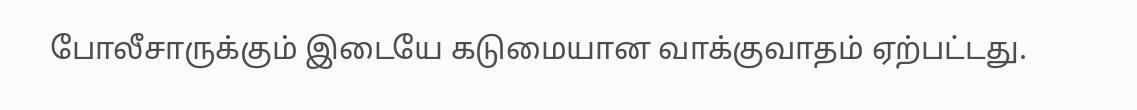போலீசாருக்கும் இடையே கடுமையான வாக்குவாதம் ஏற்பட்டது.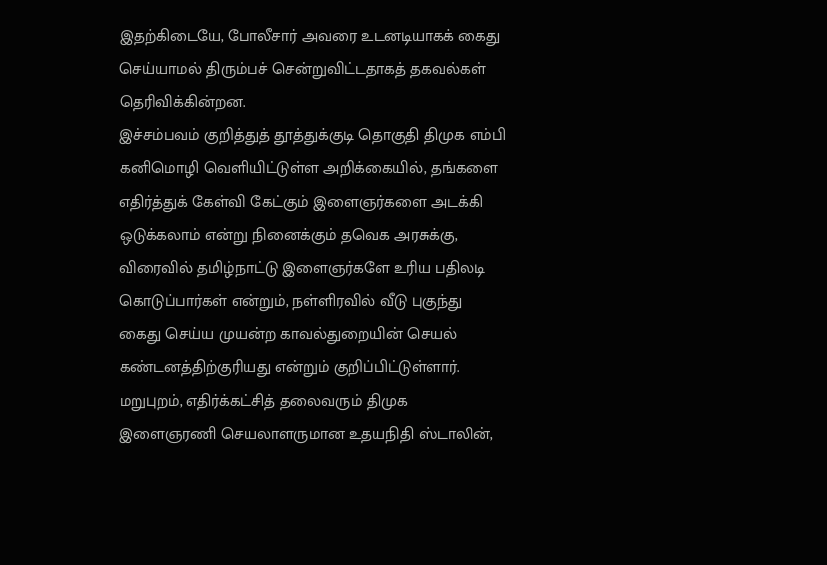இதற்கிடையே, போலீசார் அவரை உடனடியாகக் கைது செய்யாமல் திரும்பச் சென்றுவிட்டதாகத் தகவல்கள் தெரிவிக்கின்றன.
இச்சம்பவம் குறித்துத் தூத்துக்குடி தொகுதி திமுக எம்பி கனிமொழி வெளியிட்டுள்ள அறிக்கையில், தங்களை எதிர்த்துக் கேள்வி கேட்கும் இளைஞர்களை அடக்கி ஒடுக்கலாம் என்று நினைக்கும் தவெக அரசுக்கு, விரைவில் தமிழ்நாட்டு இளைஞர்களே உரிய பதிலடி கொடுப்பார்கள் என்றும், நள்ளிரவில் வீடு புகுந்து கைது செய்ய முயன்ற காவல்துறையின் செயல் கண்டனத்திற்குரியது என்றும் குறிப்பிட்டுள்ளார்.
மறுபுறம், எதிர்க்கட்சித் தலைவரும் திமுக இளைஞரணி செயலாளருமான உதயநிதி ஸ்டாலின்,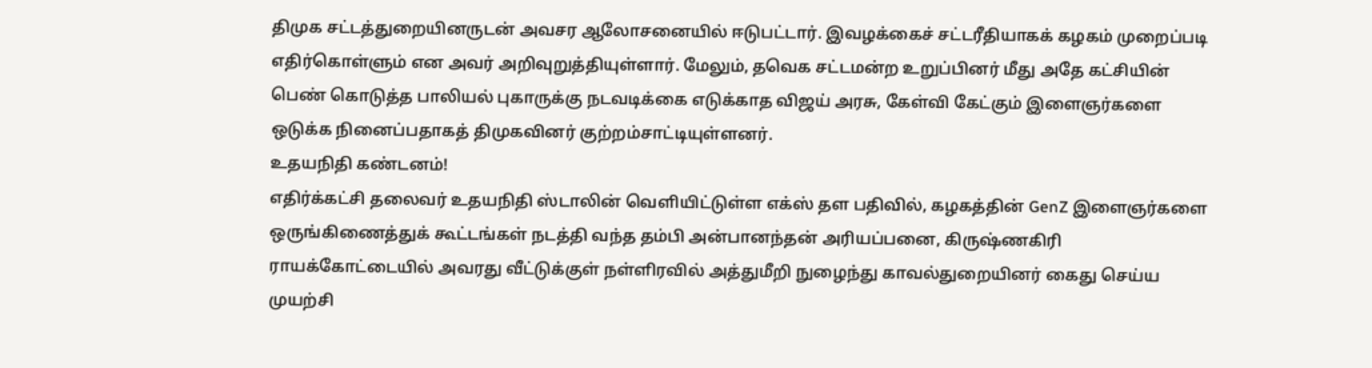திமுக சட்டத்துறையினருடன் அவசர ஆலோசனையில் ஈடுபட்டார். இவழக்கைச் சட்டரீதியாகக் கழகம் முறைப்படி எதிர்கொள்ளும் என அவர் அறிவுறுத்தியுள்ளார். மேலும், தவெக சட்டமன்ற உறுப்பினர் மீது அதே கட்சியின் பெண் கொடுத்த பாலியல் புகாருக்கு நடவடிக்கை எடுக்காத விஜய் அரசு, கேள்வி கேட்கும் இளைஞர்களை ஒடுக்க நினைப்பதாகத் திமுகவினர் குற்றம்சாட்டியுள்ளனர்.
உதயநிதி கண்டனம்!
எதிர்க்கட்சி தலைவர் உதயநிதி ஸ்டாலின் வெளியிட்டுள்ள எக்ஸ் தள பதிவில், கழகத்தின் GenZ இளைஞர்களை ஒருங்கிணைத்துக் கூட்டங்கள் நடத்தி வந்த தம்பி அன்பானந்தன் அரியப்பனை, கிருஷ்ணகிரி ராயக்கோட்டையில் அவரது வீட்டுக்குள் நள்ளிரவில் அத்துமீறி நுழைந்து காவல்துறையினர் கைது செய்ய முயற்சி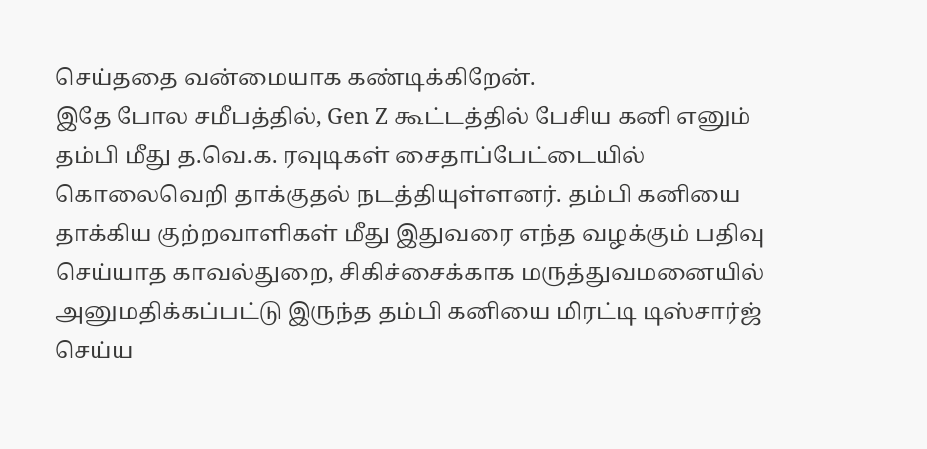செய்ததை வன்மையாக கண்டிக்கிறேன்.
இதே போல சமீபத்தில், Gen Z கூட்டத்தில் பேசிய கனி எனும் தம்பி மீது த.வெ.க. ரவுடிகள் சைதாப்பேட்டையில் கொலைவெறி தாக்குதல் நடத்தியுள்ளனர். தம்பி கனியை தாக்கிய குற்றவாளிகள் மீது இதுவரை எந்த வழக்கும் பதிவு செய்யாத காவல்துறை, சிகிச்சைக்காக மருத்துவமனையில் அனுமதிக்கப்பட்டு இருந்த தம்பி கனியை மிரட்டி டிஸ்சார்ஜ் செய்ய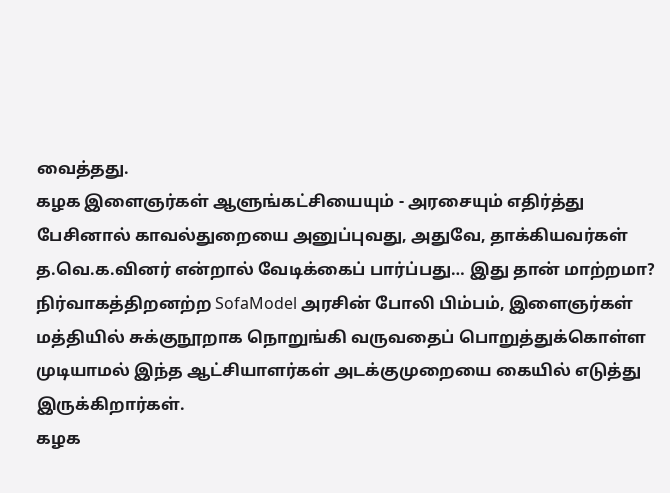வைத்தது.
கழக இளைஞர்கள் ஆளுங்கட்சியையும் - அரசையும் எதிர்த்து பேசினால் காவல்துறையை அனுப்புவது, அதுவே, தாக்கியவர்கள் த.வெ.க.வினர் என்றால் வேடிக்கைப் பார்ப்பது… இது தான் மாற்றமா?
நிர்வாகத்திறனற்ற SofaModel அரசின் போலி பிம்பம், இளைஞர்கள் மத்தியில் சுக்குநூறாக நொறுங்கி வருவதைப் பொறுத்துக்கொள்ள முடியாமல் இந்த ஆட்சியாளர்கள் அடக்குமுறையை கையில் எடுத்து இருக்கிறார்கள்.
கழக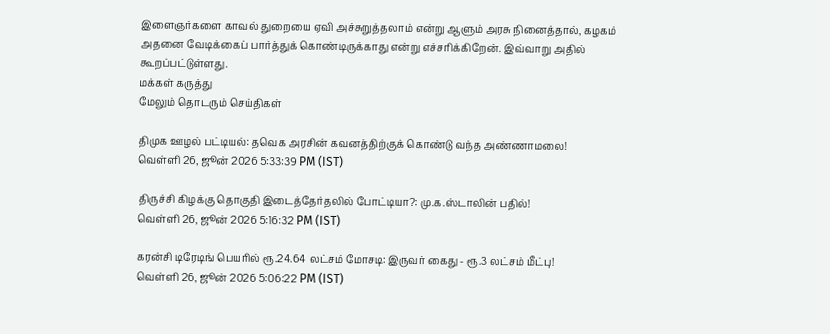இளைஞர்களை காவல் துறையை ஏவி அச்சுறுத்தலாம் என்று ஆளும் அரசு நினைத்தால், கழகம் அதனை வேடிக்கைப் பார்த்துக் கொண்டிருக்காது என்று எச்சரிக்கிறேன். இவ்வாறு அதில் கூறப்பட்டுள்ளது.
மக்கள் கருத்து
மேலும் தொடரும் செய்திகள்

திமுக ஊழல் பட்டியல்: தவெக அரசின் கவனத்திற்குக் கொண்டு வந்த அண்ணாமலை!
வெள்ளி 26, ஜூன் 2026 5:33:39 PM (IST)

திருச்சி கிழக்கு தொகுதி இடைத்தேர்தலில் போட்டியா?: மு.க.ஸ்டாலின் பதில்!
வெள்ளி 26, ஜூன் 2026 5:16:32 PM (IST)

கரன்சி டிரேடிங் பெயரில் ரூ.24.64 லட்சம் மோசடி: இருவர் கைது - ரூ.3 லட்சம் மீட்பு!
வெள்ளி 26, ஜூன் 2026 5:06:22 PM (IST)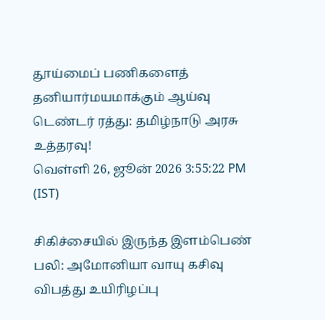தூய்மைப் பணிகளைத் தனியார்மயமாக்கும் ஆய்வு டெண்டர் ரத்து: தமிழ்நாடு அரசு உத்தரவு!
வெள்ளி 26, ஜூன் 2026 3:55:22 PM (IST)

சிகிச்சையில் இருந்த இளம்பெண் பலி: அமோனியா வாயு கசிவு விபத்து உயிரிழப்பு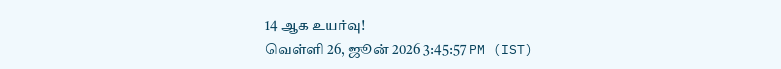14 ஆக உயர்வு!
வெள்ளி 26, ஜூன் 2026 3:45:57 PM (IST)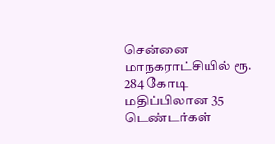சென்னை மாநகராட்சியில் ரூ. 284 கோடி மதிப்பிலான 35 டெண்டர்கள்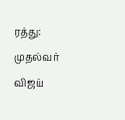ரத்து: முதல்வர் விஜய்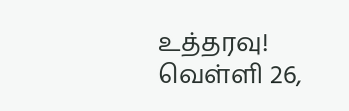உத்தரவு!
வெள்ளி 26,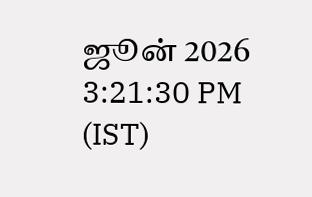ஜூன் 2026 3:21:30 PM (IST)